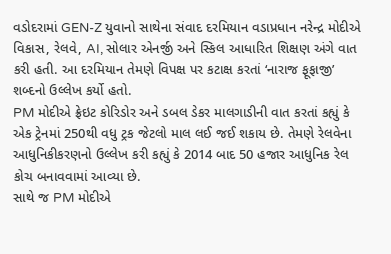વડોદરામાં GEN-Z યુવાનો સાથેના સંવાદ દરમિયાન વડાપ્રધાન નરેન્દ્ર મોદીએ વિકાસ, રેલવે, AI, સોલાર એનર્જી અને સ્કિલ આધારિત શિક્ષણ અંગે વાત કરી હતી. આ દરમિયાન તેમણે વિપક્ષ પર કટાક્ષ કરતાં ‘નારાજ ફૂફાજી’ શબ્દનો ઉલ્લેખ કર્યો હતો.
PM મોદીએ ફ્રેઇટ કોરિડોર અને ડબલ ડેકર માલગાડીની વાત કરતાં કહ્યું કે એક ટ્રેનમાં 250થી વધુ ટ્રક જેટલો માલ લઈ જઈ શકાય છે. તેમણે રેલવેના આધુનિકીકરણનો ઉલ્લેખ કરી કહ્યું કે 2014 બાદ 50 હજાર આધુનિક રેલ કોચ બનાવવામાં આવ્યા છે.
સાથે જ PM મોદીએ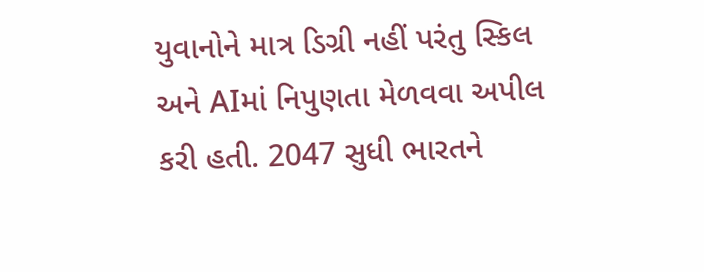યુવાનોને માત્ર ડિગ્રી નહીં પરંતુ સ્કિલ અને AIમાં નિપુણતા મેળવવા અપીલ કરી હતી. 2047 સુધી ભારતને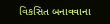વિકસિત બનાવવાના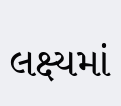લક્ષ્યમાં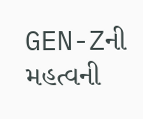GEN-Zની મહત્વની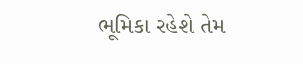ભૂમિકા રહેશે તેમ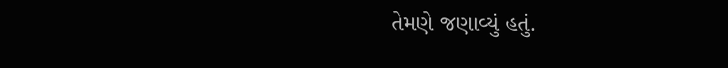તેમણે જણાવ્યું હતું.